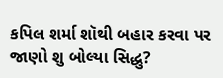કપિલ શર્મા શૉથી બહાર કરવા પર જાણો શુ બોલ્યા સિદ્ધુ?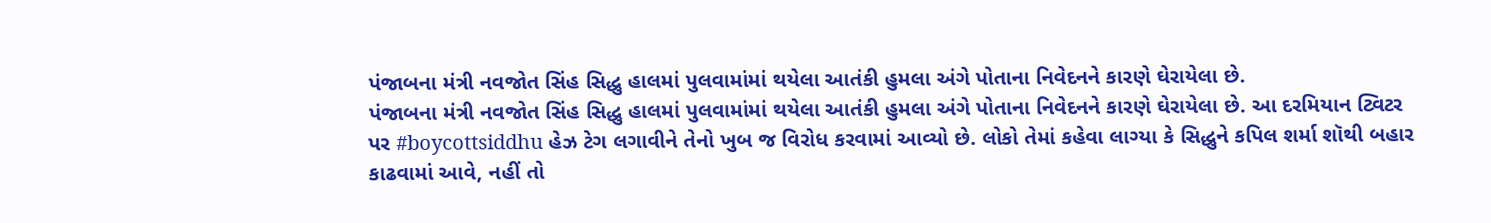પંજાબના મંત્રી નવજોત સિંહ સિદ્ધુ હાલમાં પુલવામાંમાં થયેલા આતંકી હુમલા અંગે પોતાના નિવેદનને કારણે ઘેરાયેલા છે.
પંજાબના મંત્રી નવજોત સિંહ સિદ્ધુ હાલમાં પુલવામાંમાં થયેલા આતંકી હુમલા અંગે પોતાના નિવેદનને કારણે ઘેરાયેલા છે. આ દરમિયાન ટ્વિટર પર #boycottsiddhu હેઝ ટેગ લગાવીને તેનો ખુબ જ વિરોધ કરવામાં આવ્યો છે. લોકો તેમાં કહેવા લાગ્યા કે સિદ્ધુને કપિલ શર્મા શૉથી બહાર કાઢવામાં આવે, નહીં તો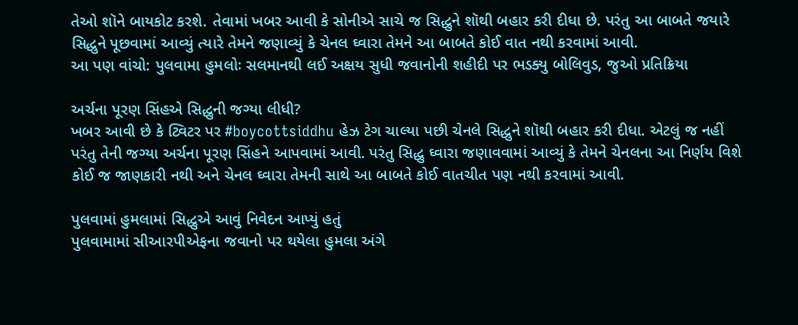તેઓ શૉને બાયકોટ કરશે. તેવામાં ખબર આવી કે સોનીએ સાચે જ સિદ્ધુને શૉથી બહાર કરી દીધા છે. પરંતુ આ બાબતે જયારે સિદ્ધુને પૂછવામાં આવ્યું ત્યારે તેમને જણાવ્યું કે ચેનલ ઘ્વારા તેમને આ બાબતે કોઈ વાત નથી કરવામાં આવી.
આ પણ વાંચો: પુલવામા હુમલોઃ સલમાનથી લઈ અક્ષય સુધી જવાનોની શહીદી પર ભડક્યુ બોલિવુડ, જુઓ પ્રતિક્રિયા

અર્ચના પૂરણ સિંહએ સિદ્ધુની જગ્યા લીધી?
ખબર આવી છે કે ટ્વિટર પર #boycottsiddhu હેઝ ટેગ ચાલ્યા પછી ચેનલે સિદ્ધુને શૉથી બહાર કરી દીધા. એટલું જ નહીં પરંતુ તેની જગ્યા અર્ચના પૂરણ સિંહને આપવામાં આવી. પરંતુ સિદ્ધુ ઘ્વારા જણાવવામાં આવ્યું કે તેમને ચેનલના આ નિર્ણય વિશે કોઈ જ જાણકારી નથી અને ચેનલ ઘ્વારા તેમની સાથે આ બાબતે કોઈ વાતચીત પણ નથી કરવામાં આવી.

પુલવામાં હુમલામાં સિદ્ધુએ આવું નિવેદન આપ્યું હતું
પુલવામામાં સીઆરપીએફના જવાનો પર થયેલા હુમલા અંગે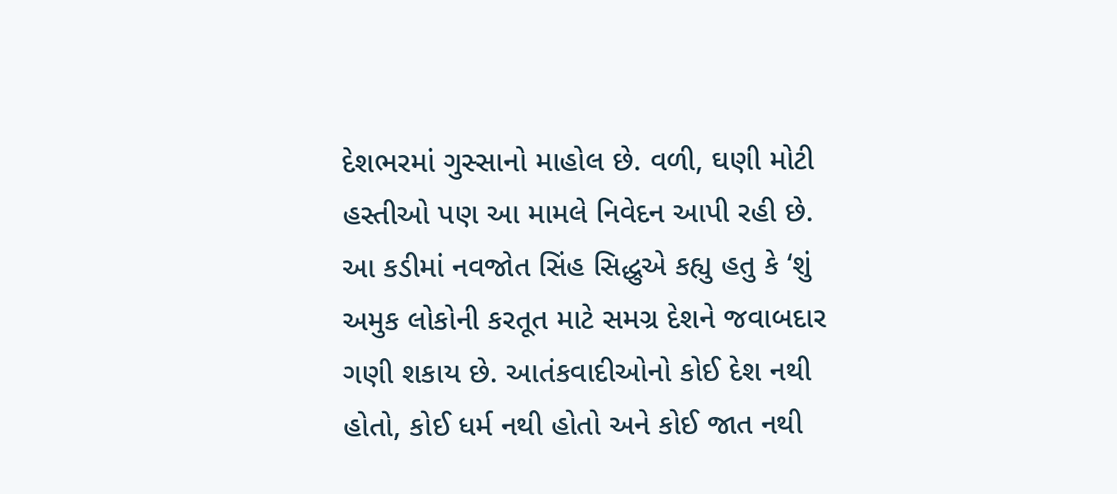દેશભરમાં ગુસ્સાનો માહોલ છે. વળી, ઘણી મોટી હસ્તીઓ પણ આ મામલે નિવેદન આપી રહી છે. આ કડીમાં નવજોત સિંહ સિદ્ધુએ કહ્યુ હતુ કે ‘શું અમુક લોકોની કરતૂત માટે સમગ્ર દેશને જવાબદાર ગણી શકાય છે. આતંકવાદીઓનો કોઈ દેશ નથી હોતો, કોઈ ધર્મ નથી હોતો અને કોઈ જાત નથી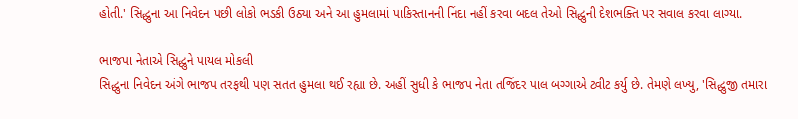હોતી.' સિદ્ધુના આ નિવેદન પછી લોકો ભડકી ઉઠ્યા અને આ હુમલામાં પાકિસ્તાનની નિંદા નહીં કરવા બદલ તેઓ સિદ્ધુની દેશભક્તિ પર સવાલ કરવા લાગ્યા.

ભાજપા નેતાએ સિદ્ધુને પાયલ મોકલી
સિદ્ધુના નિવેદન અંગે ભાજપ તરફથી પણ સતત હુમલા થઈ રહ્યા છે. અહીં સુધી કે ભાજપ નેતા તજિંદર પાલ બગ્ગાએ ટ્વીટ કર્યુ છે. તેમણે લખ્યુ, 'સિદ્ધુજી તમારા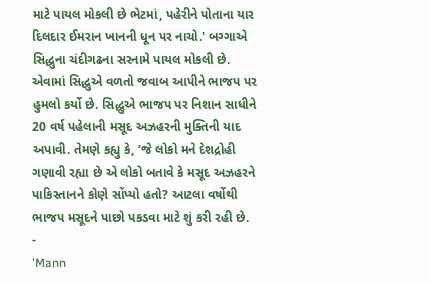માટે પાયલ મોકલી છે ભેટમાં, પહેરીને પોતાના યાર દિલદાર ઈમરાન ખાનની ધૂન પર નાચો.' બગ્ગાએ સિદ્ધુના ચંદીગઢના સરનામે પાયલ મોકલી છે. એવામાં સિદ્ધુએ વળતો જવાબ આપીને ભાજપ પર હુમલો કર્યો છે. સિદ્ધુએ ભાજપ પર નિશાન સાધીને 20 વર્ષ પહેલાની મસૂદ અઝહરની મુક્તિની યાદ અપાવી. તેમણે કહ્યુ કે, ‘જે લોકો મને દેશદ્રોહી ગણાવી રહ્યા છે એ લોકો બતાવે કે મસૂદ અઝહરને પાકિસ્તાનને કોણે સોંપ્યો હતો? આટલા વર્ષોથી ભાજપ મસૂદને પાછો પકડવા માટે શું કરી રહી છે.
-
'Mann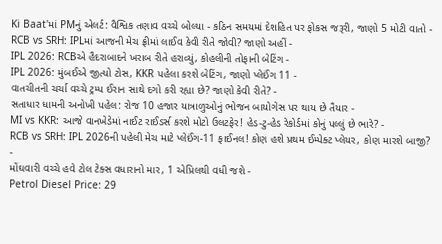Ki Baat'માં PMનું એલર્ટ: વૈશ્વિક તણાવ વચ્ચે બોલ્યા - કઠિન સમયમાં દેશહિત પર ફોકસ જરૂરી, જાણો 5 મોટી વાતો -
RCB vs SRH: IPLમાં આજની મેચ ફ્રીમાં લાઈવ કેવી રીતે જોવી? જાણો અહીં -
IPL 2026: RCBએ હૈદરાબાદને ખરાબ રીતે હરાવ્યું, કોહલીની તોફાની બેટિંગ -
IPL 2026: મુંબઈએ જીત્યો ટોસ, KKR પહેલા કરશે બેટિંગ, જાણો પ્લેઈંગ 11 -
વાતચીતની ચર્ચા વચ્ચે ટ્રમ્પ ઈરાન સાથે દગો કરી રહ્યા છે? જાણો કેવી રીતે? -
સતાધાર ધામની અનોખી પહેલ: રોજ 10 હજાર યાત્રાળુઓનું ભોજન બાયોગેસ પર થાય છે તૈયાર -
MI vs KKR: આજે વાનખેડેમાં નાઈટ રાઈડર્સ કરશે મોટો ઉલટફેર! હેડ-ટુ-હેડ રેકોર્ડમાં કોનું પલ્લું છે ભારે? -
RCB vs SRH: IPL 2026ની પહેલી મેચ માટે પ્લેઈંગ-11 ફાઈનલ! કોણ હશે પ્રથમ ઈમ્પેક્ટ પ્લેયર, કોણ મારશે બાજી? -
મોંઘવારી વચ્ચે હવે ટોલ ટેક્સ વધારાનો માર, 1 એપ્રિલથી વધી જશે -
Petrol Diesel Price: 29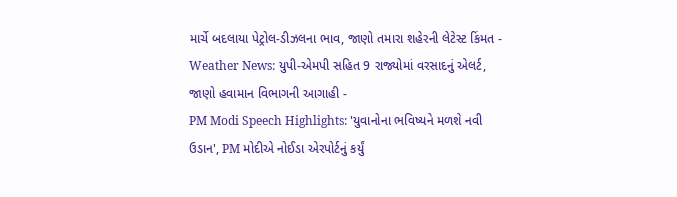માર્ચે બદલાયા પેટ્રોલ-ડીઝલના ભાવ, જાણો તમારા શહેરની લેટેસ્ટ કિંમત -
Weather News: યુપી-એમપી સહિત 9 રાજ્યોમાં વરસાદનું એલર્ટ, જાણો હવામાન વિભાગની આગાહી -
PM Modi Speech Highlights: 'યુવાનોના ભવિષ્યને મળશે નવી ઉડાન', PM મોદીએ નોઈડા એરપોર્ટનું કર્યું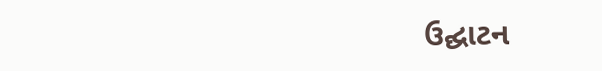ઉદ્ઘાટન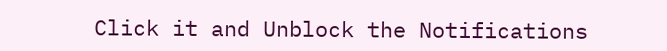Click it and Unblock the Notifications